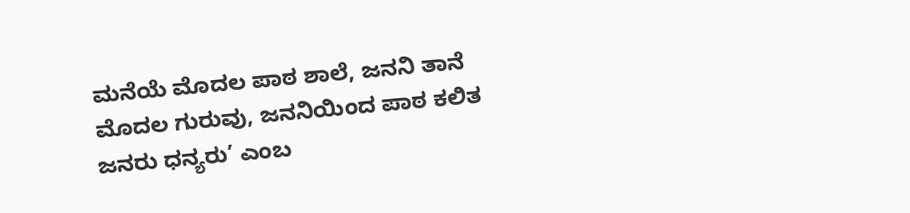ಮನೆಯೆ ಮೊದಲ ಪಾಠ ಶಾಲೆ, ಜನನಿ ತಾನೆ ಮೊದಲ ಗುರುವು, ಜನನಿಯಿಂದ ಪಾಠ ಕಲಿತ ಜನರು ಧನ್ಯರು’ ಎಂಬ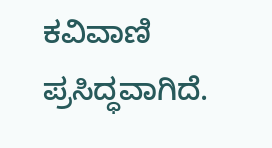ಕವಿವಾಣಿ ಪ್ರಸಿದ್ಧವಾಗಿದೆ.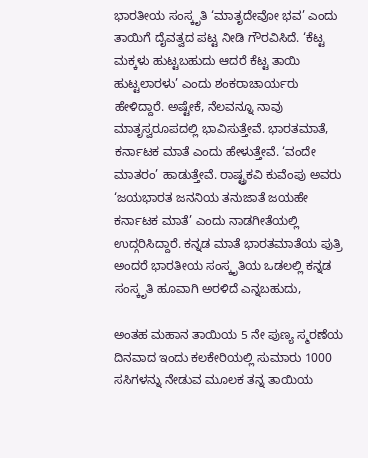ಭಾರತೀಯ ಸಂಸ್ಕೃತಿ ‘ಮಾತೃದೇವೋ ಭವ’ ಎಂದು ತಾಯಿಗೆ ದೈವತ್ವದ ಪಟ್ಟ ನೀಡಿ ಗೌರವಿಸಿದೆ. ‘ಕೆಟ್ಟ ಮಕ್ಕಳು ಹುಟ್ಟಬಹುದು ಆದರೆ ಕೆಟ್ಟ ತಾಯಿ ಹುಟ್ಟಲಾರಳು’ ಎಂದು ಶಂಕರಾಚಾರ್ಯರು ಹೇಳಿದ್ದಾರೆ. ಅಷ್ಟೇಕೆ, ನೆಲವನ್ನೂ ನಾವು ಮಾತೃಸ್ವರೂಪದಲ್ಲಿ ಭಾವಿಸುತ್ತೇವೆ. ಭಾರತಮಾತೆ, ಕರ್ನಾಟಕ ಮಾತೆ ಎಂದು ಹೇಳುತ್ತೇವೆ. ‘ವಂದೇ ಮಾತರಂ’ ಹಾಡುತ್ತೇವೆ. ರಾಷ್ಟ್ರಕವಿ ಕುವೆಂಪು ಅವರು ‘ಜಯಭಾರತ ಜನನಿಯ ತನುಜಾತೆ ಜಯಹೇ ಕರ್ನಾಟಕ ಮಾತೆ’ ಎಂದು ನಾಡಗೀತೆಯಲ್ಲಿ ಉದ್ಗರಿಸಿದ್ದಾರೆ. ಕನ್ನಡ ಮಾತೆ ಭಾರತಮಾತೆಯ ಪುತ್ರಿ ಅಂದರೆ ಭಾರತೀಯ ಸಂಸ್ಕೃತಿಯ ಒಡಲಲ್ಲಿ ಕನ್ನಡ ಸಂಸ್ಕೃತಿ ಹೂವಾಗಿ ಅರಳಿದೆ ಎನ್ನಬಹುದು,

ಅಂತಹ ಮಹಾನ ತಾಯಿಯ 5 ನೇ ಪುಣ್ಯ ಸ್ಮರಣೆಯ ದಿನವಾದ ಇಂದು ಕಲಕೇರಿಯಲ್ಲಿ ಸುಮಾರು 1000
ಸಸಿಗಳನ್ನು ನೇಡುವ ಮೂಲಕ ತನ್ನ ತಾಯಿಯ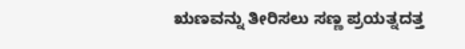ಋಣವನ್ನು ತೀರಿಸಲು ಸಣ್ಣ ಪ್ರಯತ್ನದತ್ತ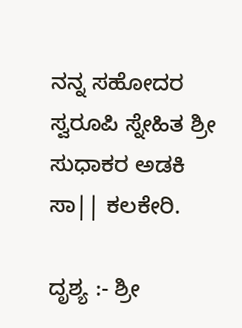ನನ್ನ ಸಹೋದರ ಸ್ವರೂಪಿ ಸ್ನೇಹಿತ ಶ್ರೀ ಸುಧಾಕರ ಅಡಕಿ ಸಾ|| ಕಲಕೇರಿ.

ದೃಶ್ಯ :- ಶ್ರೀ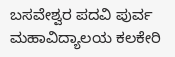ಬಸವೇಶ್ವರ ಪದವಿ ಪುರ್ವ ಮಹಾವಿದ್ಯಾಲಯ ಕಲಕೇರಿ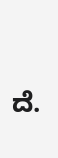ದೆ.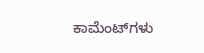ಕಾಮೆಂಟ್‌ಗಳು